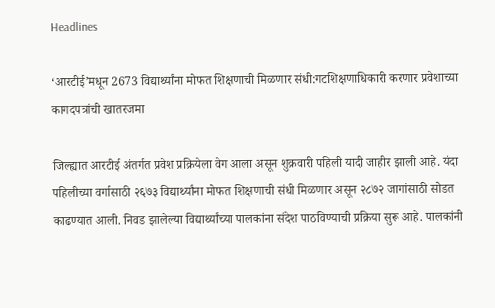Headlines

‘आरटीई’मधून 2673 विद्यार्थ्यांना मोफत शिक्षणाची मिळणार संधी:गटशिक्षणाधिकारी करणार प्रवेशाच्या कागदपत्रांची खातरजमा

जिल्ह्यात आरटीई अंतर्गत प्रवेश प्रक्रियेला वेग आला असून शुक्रवारी पहिली यादी जाहीर झाली आहे. यंदा पहिलीच्या वर्गासाठी २६७३ विद्यार्थ्यांना मोफत शिक्षणाची संधी मिळणार असून २८७२ जागांसाठी सोडत काढण्यात आली. निवड झालेल्या विद्यार्थ्यांच्या पालकांना संदेश पाठविण्याची प्रक्रिया सुरू आहे. पालकांनी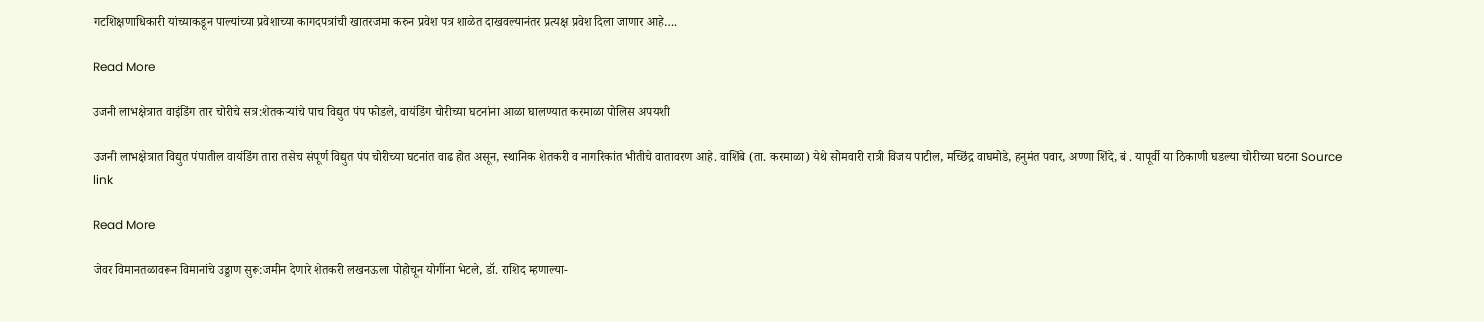गटशिक्षणाधिकारी यांच्याकडून पाल्यांच्या प्रवेशाच्या कागदपत्रांची खातरजमा करुन प्रवेश पत्र शाळेत दाखवल्यानंतर प्रत्यक्ष प्रवेश दिला जाणार आहे….

Read More

उजनी लाभक्षेत्रात वाइंडिंग तार चोरीचे सत्र:शेतकऱ्यांचे पाच विद्युत पंप फोडले, वायंडिंग चोरीच्या घटनांना आळा घालण्यात करमाळा पोलिस अपयशी

उजनी लाभक्षेत्रात विद्युत पंपातील वायंडिंग तारा तसेच संपूर्ण विद्युत पंप चोरीच्या घटनांत वाढ होत असून, स्थानिक शेतकरी व नागरिकांत भीतीचे वातावरण आहे. वाशिंबे (ता. करमाळा) येथे सोमवारी रात्री विजय पाटील, मच्छिंद्र वाघमोडे, हनुमंत पवार, अण्णा शिंदे, बं . यापूर्वी या ठिकाणी घडल्या चोरीच्या घटना Source link

Read More

जेवर विमानतळावरून विमानांचे उड्डाण सुरू:जमीन देणारे शेतकरी लखनऊला पोहोचून योगींना भेटले, डॉ. राशिद म्हणाल्या-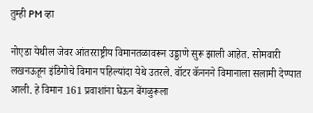तुम्ही PM व्हा

नोएडा येथील जेवर आंतरराष्ट्रीय विमानतळावरून उड्डाणे सुरू झाली आहेत. सोमवारी लखनऊहून इंडिगोचे विमान पहिल्यांदा येथे उतरले. वॉटर कॅननने विमानाला सलामी देण्यात आली. हे विमान 161 प्रवाशांना घेऊन बेंगळुरूला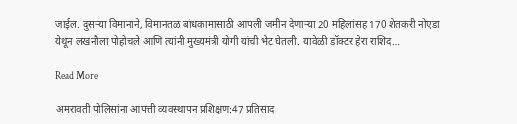जाईल. दुसऱ्या विमानाने, विमानतळ बांधकामासाठी आपली जमीन देणाऱ्या 20 महिलांसह 170 शेतकरी नोएडा येथून लखनौला पोहोचले आणि त्यांनी मुख्यमंत्री योगी यांची भेट घेतली. यावेळी डॉक्टर हेरा राशिद…

Read More

अमरावती पोलिसांना आपत्ती व्यवस्थापन प्रशिक्षण:47 प्रतिसाद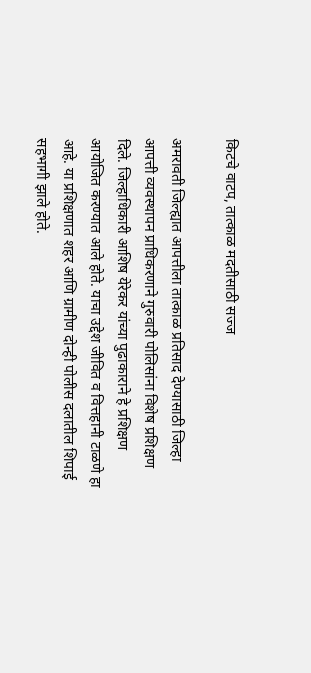किटचे वाटप, तात्काळ मदतीसाठी सज्ज

अमरावती जिल्ह्यात आपत्तीला तात्काळ प्रतिसाद देण्यासाठी जिल्हा आपत्ती व्यवस्थापन प्राधिकरणाने गुरुवारी पोलिसांना विशेष प्रशिक्षण दिले. जिल्हाधिकारी आशिष येरेकर यांच्या पुढाकाराने हे प्रशिक्षण आयोजित करण्यात आले होते. याचा उद्देश जीवित व वित्तहानी टाळणे हा आहे. या प्रशिक्षणात शहर आणि ग्रामीण दोन्ही पोलीस दलातील शिपाई सहभागी झाले होते.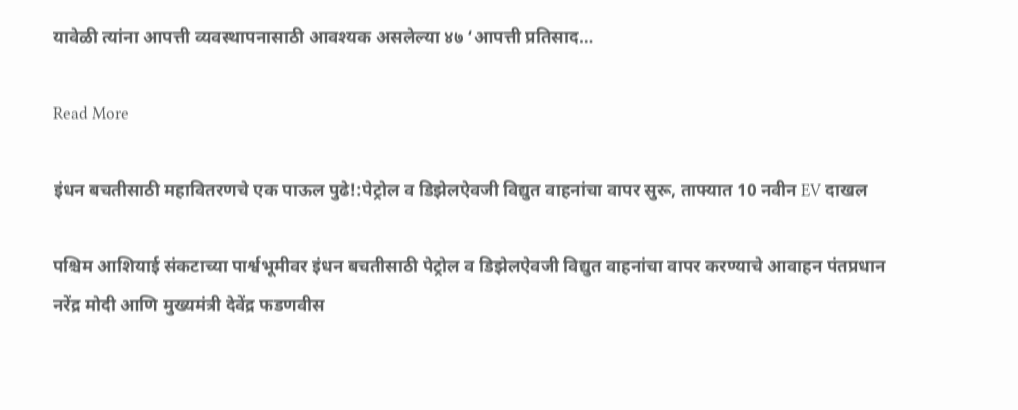यावेळी त्यांना आपत्ती व्यवस्थापनासाठी आवश्यक असलेल्या ४७ ‘आपत्ती प्रतिसाद…

Read More

इंधन बचतीसाठी महावितरणचे एक पाऊल पुढे!:पेट्रोल व डिझेलऐवजी विद्युत वाहनांचा वापर सुरू, ताफ्यात 10 नवीन EV दाखल

पश्चिम आशियाई संकटाच्या पार्श्वभूमीवर इंधन बचतीसाठी पेट्रोल व डिझेलऐवजी विद्युत वाहनांचा वापर करण्याचे आवाहन पंतप्रधान नरेंद्र मोदी आणि मुख्यमंत्री देवेंद्र फडणवीस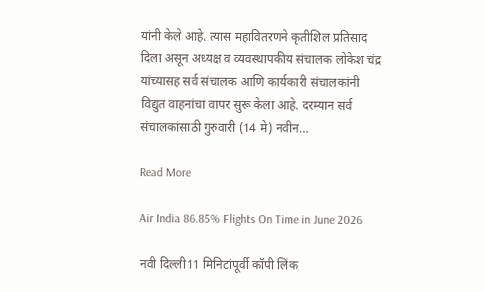यांनी केले आहे. त्यास महावितरणने कृतीशिल प्रतिसाद दिला असून अध्यक्ष व व्यवस्थापकीय संचालक लोकेश चंद्र यांच्यासह सर्व संचालक आणि कार्यकारी संचालकांनी विद्युत वाहनांचा वापर सुरू केला आहे. दरम्यान सर्व संचालकांसाठी गुरुवारी (14 मे) नवीन…

Read More

Air India 86.85% Flights On Time in June 2026

नवी दिल्ली11 मिनिटांपूर्वी कॉपी लिंक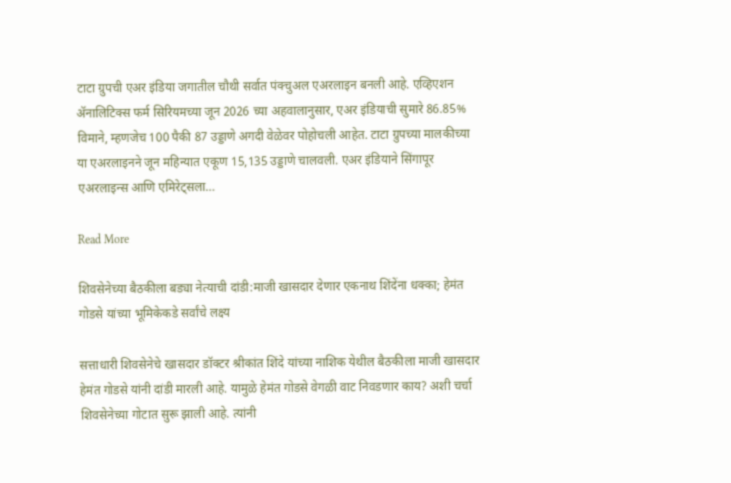टाटा ग्रुपची एअर इंडिया जगातील चौथी सर्वात पंक्चुअल एअरलाइन बनली आहे. एव्हिएशन ॲनालिटिक्स फर्म सिरियमच्या जून 2026 च्या अहवालानुसार, एअर इंडियाची सुमारे 86.85% विमाने, म्हणजेच 100 पैकी 87 उड्डाणे अगदी वेळेवर पोहोचली आहेत. टाटा ग्रुपच्या मालकीच्या या एअरलाइनने जून महिन्यात एकूण 15,135 उड्डाणे चालवली. एअर इंडियाने सिंगापूर एअरलाइन्स आणि एमिरेट्सला…

Read More

शिवसेनेच्या बैठकीला बड्या नेत्याची दांडी:माजी खासदार देणार एकनाथ शिंदेंना धक्का; हेमंत गोडसे यांच्या भूमिकेकडे सर्वांचे लक्ष्य

सत्ताधारी शिवसेनेचे खासदार डॉक्टर श्रीकांत शिंदे यांच्या नाशिक येथील बैठकीला माजी खासदार हेमंत गोडसे यांनी दांडी मारली आहे. यामुळे हेमंत गोडसे वेगळी वाट निवडणार काय? अशी चर्चा शिवसेनेच्या गोटात सुरू झाली आहे. त्यांनी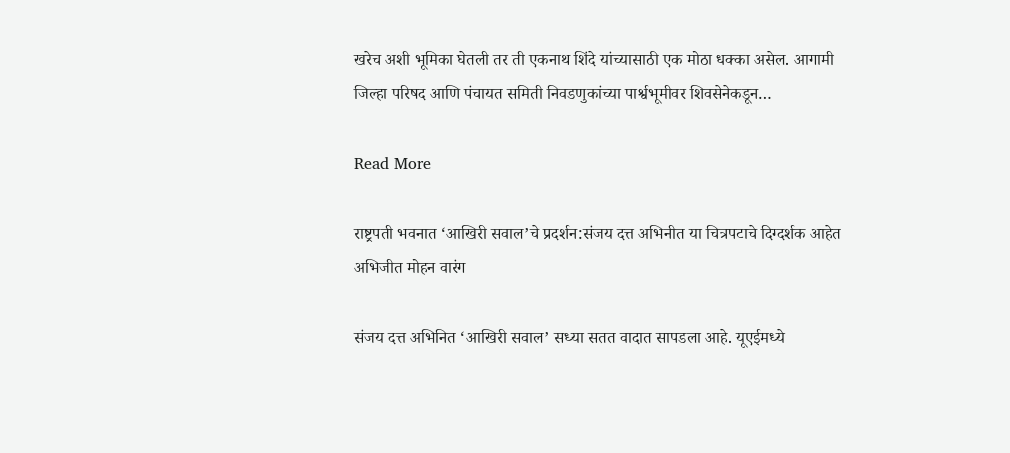खरेच अशी भूमिका घेतली तर ती एकनाथ शिंदे यांच्यासाठी एक मोठा धक्का असेल. आगामी जिल्हा परिषद आणि पंचायत समिती निवडणुकांच्या पार्श्वभूमीवर शिवसेनेकडून…

Read More

राष्ट्रपती भवनात ‘आखिरी सवाल’चे प्रदर्शन:संजय दत्त अभिनीत या चित्रपटाचे दिग्दर्शक आहेत अभिजीत मोहन वारंग

संजय दत्त अभिनित ‘आखिरी सवाल’ सध्या सतत वादात सापडला आहे. यूएईमध्ये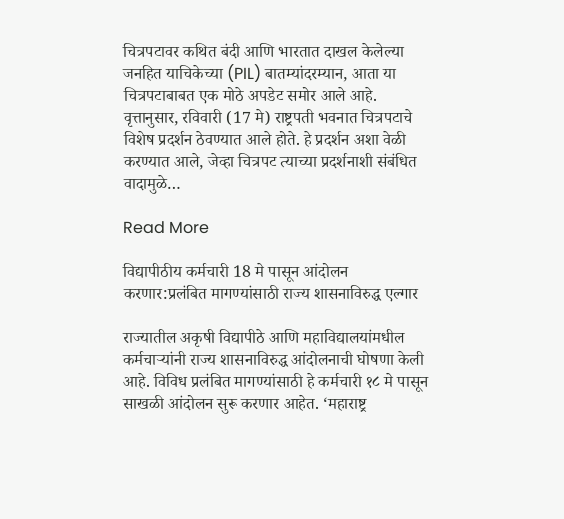चित्रपटावर कथित बंदी आणि भारतात दाखल केलेल्या जनहित याचिकेच्या (PIL) बातम्यांदरम्यान, आता या चित्रपटाबाबत एक मोठे अपडेट समोर आले आहे. वृत्तानुसार, रविवारी (17 मे) राष्ट्रपती भवनात चित्रपटाचे विशेष प्रदर्शन ठेवण्यात आले होते. हे प्रदर्शन अशा वेळी करण्यात आले, जेव्हा चित्रपट त्याच्या प्रदर्शनाशी संबंधित वादामुळे…

Read More

विद्यापीठीय कर्मचारी 18 मे पासून आंदोलन करणार:प्रलंबित मागण्यांसाठी राज्य शासनाविरुद्ध एल्गार

राज्यातील अकृषी विद्यापीठे आणि महाविद्यालयांमधील कर्मचाऱ्यांनी राज्य शासनाविरुद्ध आंदोलनाची घोषणा केली आहे. विविध प्रलंबित मागण्यांसाठी हे कर्मचारी १८ मे पासून साखळी आंदोलन सुरू करणार आहेत. ‘महाराष्ट्र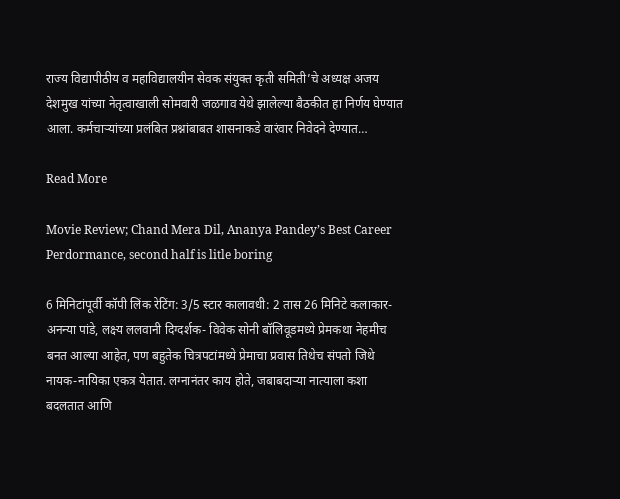राज्य विद्यापीठीय व महाविद्यालयीन सेवक संयुक्त कृती समिती’चे अध्यक्ष अजय देशमुख यांच्या नेतृत्वाखाली सोमवारी जळगाव येथे झालेल्या बैठकीत हा निर्णय घेण्यात आला. कर्मचाऱ्यांच्या प्रलंबित प्रश्नांबाबत शासनाकडे वारंवार निवेदने देण्यात…

Read More

Movie Review; Chand Mera Dil, Ananya Pandey’s Best Career Perdormance, second half is litle boring

6 मिनिटांपूर्वी कॉपी लिंक रेटिंग: 3/5 स्टार कालावधी: 2 तास 26 मिनिटे कलाकार- अनन्या पांडे, लक्ष्य ललवानी दिग्दर्शक- विवेक सोनी बॉलिवूडमध्ये प्रेमकथा नेहमीच बनत आल्या आहेत, पण बहुतेक चित्रपटांमध्ये प्रेमाचा प्रवास तिथेच संपतो जिथे नायक-नायिका एकत्र येतात. लग्नानंतर काय होते, जबाबदाऱ्या नात्याला कशा बदलतात आणि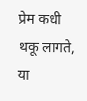प्रेम कधी थकू लागते, या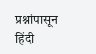प्रश्नांपासून हिंदी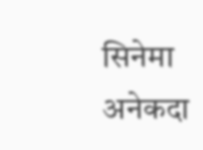सिनेमा अनेकदा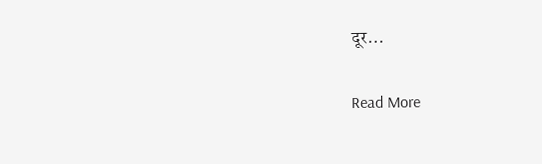दूर…

Read More